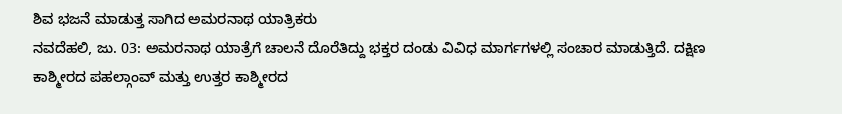ಶಿವ ಭಜನೆ ಮಾಡುತ್ತ ಸಾಗಿದ ಅಮರನಾಥ ಯಾತ್ರಿಕರು
ನವದೆಹಲಿ, ಜು. 03: ಅಮರನಾಥ ಯಾತ್ರೆಗೆ ಚಾಲನೆ ದೊರೆತಿದ್ದು ಭಕ್ತರ ದಂಡು ವಿವಿಧ ಮಾರ್ಗಗಳಲ್ಲಿ ಸಂಚಾರ ಮಾಡುತ್ತಿದೆ. ದಕ್ಷಿಣ ಕಾಶ್ಮೀರದ ಪಹಲ್ಗಾಂವ್ ಮತ್ತು ಉತ್ತರ ಕಾಶ್ಮೀರದ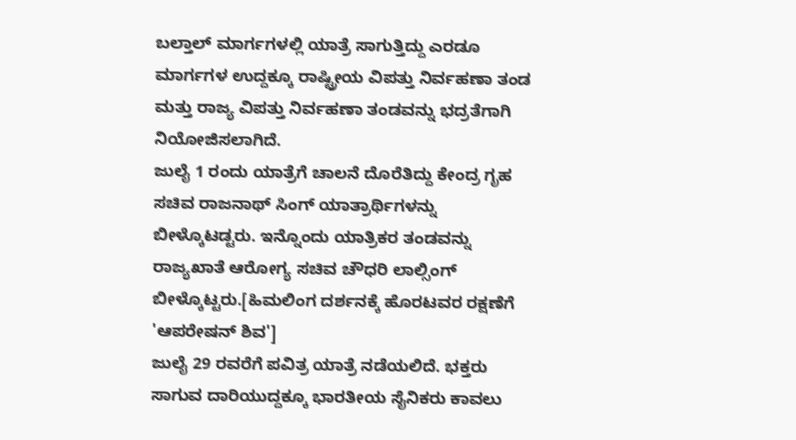ಬಲ್ತಾಲ್ ಮಾರ್ಗಗಳಲ್ಲಿ ಯಾತ್ರೆ ಸಾಗುತ್ತಿದ್ದು ಎರಡೂ ಮಾರ್ಗಗಳ ಉದ್ದಕ್ಕೂ ರಾಷ್ಟ್ರೀಯ ವಿಪತ್ತು ನಿರ್ವಹಣಾ ತಂಡ ಮತ್ತು ರಾಜ್ಯ ವಿಪತ್ತು ನಿರ್ವಹಣಾ ತಂಡವನ್ನು ಭದ್ರತೆಗಾಗಿ ನಿಯೋಜಿಸಲಾಗಿದೆ.
ಜುಲೈ 1 ರಂದು ಯಾತ್ರೆಗೆ ಚಾಲನೆ ದೊರೆತಿದ್ದು ಕೇಂದ್ರ ಗೃಹ ಸಚಿವ ರಾಜನಾಥ್ ಸಿಂಗ್ ಯಾತ್ರಾರ್ಥಿಗಳನ್ನು ಬೀಳ್ಕೊಟಡ್ಟರು. ಇನ್ನೊಂದು ಯಾತ್ರಿಕರ ತಂಡವನ್ನು ರಾಜ್ಯಖಾತೆ ಆರೋಗ್ಯ ಸಚಿವ ಚೌಧರಿ ಲಾಲ್ಸಿಂಗ್ ಬೀಳ್ಕೊಟ್ಟರು.[ಹಿಮಲಿಂಗ ದರ್ಶನಕ್ಕೆ ಹೊರಟವರ ರಕ್ಷಣೆಗೆ 'ಆಪರೇಷನ್ ಶಿವ']
ಜುಲೈ 29 ರವರೆಗೆ ಪವಿತ್ರ ಯಾತ್ರೆ ನಡೆಯಲಿದೆ. ಭಕ್ತರು ಸಾಗುವ ದಾರಿಯುದ್ದಕ್ಕೂ ಭಾರತೀಯ ಸೈನಿಕರು ಕಾವಲು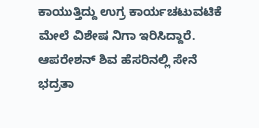ಕಾಯುತ್ತಿದ್ದು ಉಗ್ರ ಕಾರ್ಯಚಟುವಟಿಕೆ ಮೇಲೆ ವಿಶೇಷ ನಿಗಾ ಇರಿಸಿದ್ದಾರೆ. ಆಪರೇಶನ್ ಶಿವ ಹೆಸರಿನಲ್ಲಿ ಸೇನೆ ಭದ್ರತಾ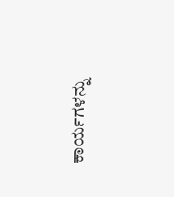ಕಾರ್ಯಗಳನ್ನು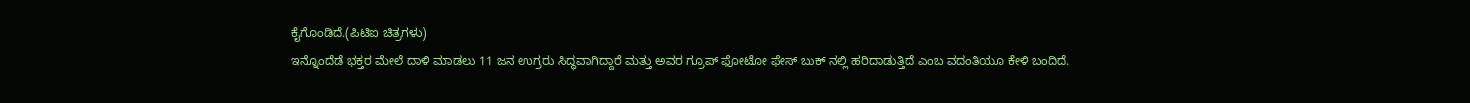ಕೈಗೊಂಡಿದೆ.(ಪಿಟಿಐ ಚಿತ್ರಗಳು)
ಇನ್ನೊಂದೆಡೆ ಭಕ್ತರ ಮೇಲೆ ದಾಳಿ ಮಾಡಲು 11 ಜನ ಉಗ್ರರು ಸಿದ್ಧವಾಗಿದ್ದಾರೆ ಮತ್ತು ಅವರ ಗ್ರೂಪ್ ಫೋಟೋ ಫೇಸ್ ಬುಕ್ ನಲ್ಲಿ ಹರಿದಾಡುತ್ತಿದೆ ಎಂಬ ವದಂತಿಯೂ ಕೇಳಿ ಬಂದಿದೆ.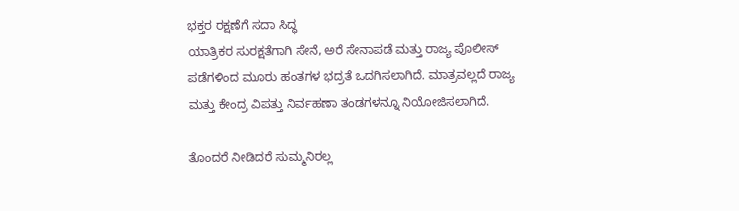ಭಕ್ತರ ರಕ್ಷಣೆಗೆ ಸದಾ ಸಿದ್ಧ
ಯಾತ್ರಿಕರ ಸುರಕ್ಷತೆಗಾಗಿ ಸೇನೆ, ಅರೆ ಸೇನಾಪಡೆ ಮತ್ತು ರಾಜ್ಯ ಪೊಲೀಸ್ ಪಡೆಗಳಿಂದ ಮೂರು ಹಂತಗಳ ಭದ್ರತೆ ಒದಗಿಸಲಾಗಿದೆ. ಮಾತ್ರವಲ್ಲದೆ ರಾಜ್ಯ ಮತ್ತು ಕೇಂದ್ರ ವಿಪತ್ತು ನಿರ್ವಹಣಾ ತಂಡಗಳನ್ನೂ ನಿಯೋಜಿಸಲಾಗಿದೆ.

ತೊಂದರೆ ನೀಡಿದರೆ ಸುಮ್ಮನಿರಲ್ಲ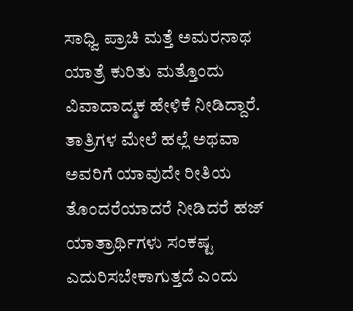ಸಾಧ್ವಿ ಪ್ರಾಚಿ ಮತ್ತೆ ಅಮರನಾಥ ಯಾತ್ರೆ ಕುರಿತು ಮತ್ತೊಂದು ವಿವಾದಾದ್ಮಕ ಹೇಳಿಕೆ ನೀಡಿದ್ದಾರೆ. ತಾತ್ರಿಗಳ ಮೇಲೆ ಹಲ್ಲೆ ಅಥವಾ ಅವರಿಗೆ ಯಾವುದೇ ರೀತಿಯ ತೊಂದರೆಯಾದರೆ ನೀಡಿದರೆ ಹಜ್ ಯಾತ್ರಾರ್ಥಿಗಳು ಸಂಕಷ್ಟ ಎದುರಿಸಬೇಕಾಗುತ್ತದೆ ಎಂದು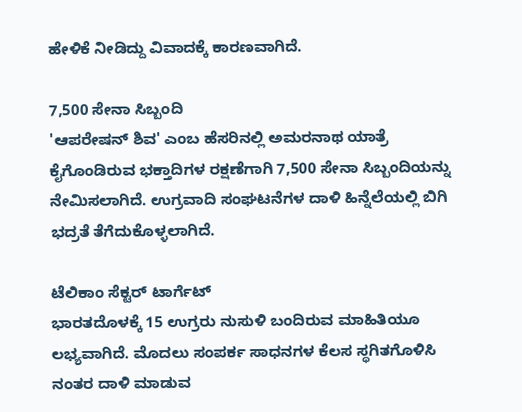ಹೇಳಿಕೆ ನೀಡಿದ್ದು ವಿವಾದಕ್ಕೆ ಕಾರಣವಾಗಿದೆ.

7,500 ಸೇನಾ ಸಿಬ್ಬಂದಿ
'ಆಪರೇಷನ್ ಶಿವ' ಎಂಬ ಹೆಸರಿನಲ್ಲಿ ಅಮರನಾಥ ಯಾತ್ರೆ ಕೈಗೊಂಡಿರುವ ಭಕ್ತಾದಿಗಳ ರಕ್ಷಣೆಗಾಗಿ 7,500 ಸೇನಾ ಸಿಬ್ಬಂದಿಯನ್ನು ನೇಮಿಸಲಾಗಿದೆ. ಉಗ್ರವಾದಿ ಸಂಘಟನೆಗಳ ದಾಳಿ ಹಿನ್ನೆಲೆಯಲ್ಲಿ ಬಿಗಿ ಭದ್ರತೆ ತೆಗೆದುಕೊಳ್ಳಲಾಗಿದೆ.

ಟೆಲಿಕಾಂ ಸೆಕ್ಟರ್ ಟಾರ್ಗೆಟ್
ಭಾರತದೊಳಕ್ಕೆ 15 ಉಗ್ರರು ನುಸುಳಿ ಬಂದಿರುವ ಮಾಹಿತಿಯೂ ಲಭ್ಯವಾಗಿದೆ. ಮೊದಲು ಸಂಪರ್ಕ ಸಾಧನಗಳ ಕೆಲಸ ಸ್ಥಗಿತಗೊಳಿಸಿ ನಂತರ ದಾಳಿ ಮಾಡುವ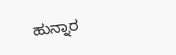ಹುನ್ನಾರ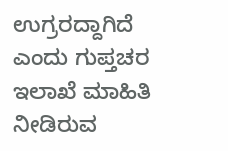ಉಗ್ರರದ್ದಾಗಿದೆ ಎಂದು ಗುಪ್ತಚರ ಇಲಾಖೆ ಮಾಹಿತಿ ನೀಡಿರುವ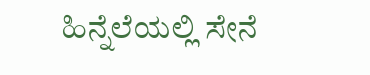ಹಿನ್ನೆಲೆಯಲ್ಲಿ ಸೇನೆ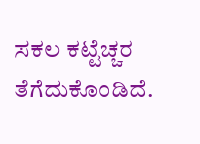ಸಕಲ ಕಟ್ಟೆಚ್ಚರ ತೆಗೆದುಕೊಂಡಿದೆ.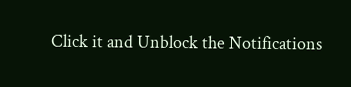Click it and Unblock the Notifications